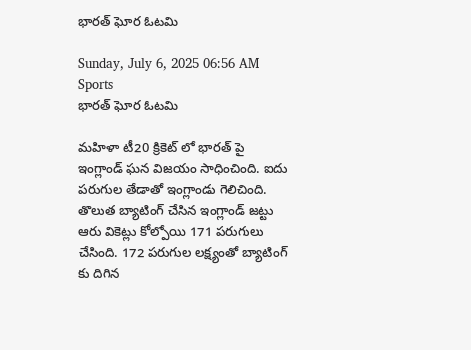భారత్ ఘోర ఓటమి

Sunday, July 6, 2025 06:56 AM Sports
భారత్ ఘోర ఓటమి

మహిళా టీ20 క్రికెట్ లో భారత్ పై ఇంగ్లాండ్ ఘన విజయం సాధించింది. ఐదు పరుగుల తేడాతో ఇంగ్లాండు గెలిచింది. తొలుత బ్యాటింగ్ చేసిన ఇంగ్లాండ్ జట్టు ఆరు వికెట్లు కోల్పోయి 171 పరుగులు చేసింది. 172 పరుగుల లక్ష్యంతో బ్యాటింగ్ కు దిగిన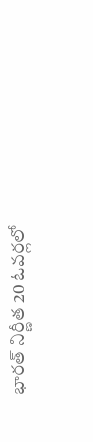భారత్ నిర్ణీత 20 ఓవర్లలో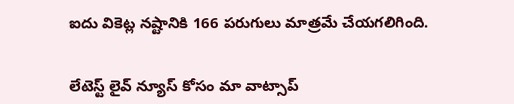ఐదు వికెట్ల నష్టానికి 166 పరుగులు మాత్రమే చేయగలిగింది.


లేటెస్ట్ లైవ్ న్యూస్ కోసం మా వాట్సాప్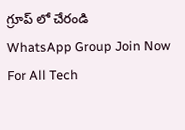గ్రూప్ లో చేరండి
WhatsApp Group Join Now
For All Tech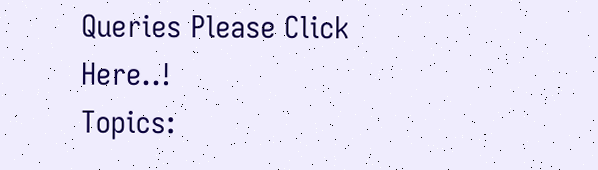Queries Please Click Here..!
Topics: